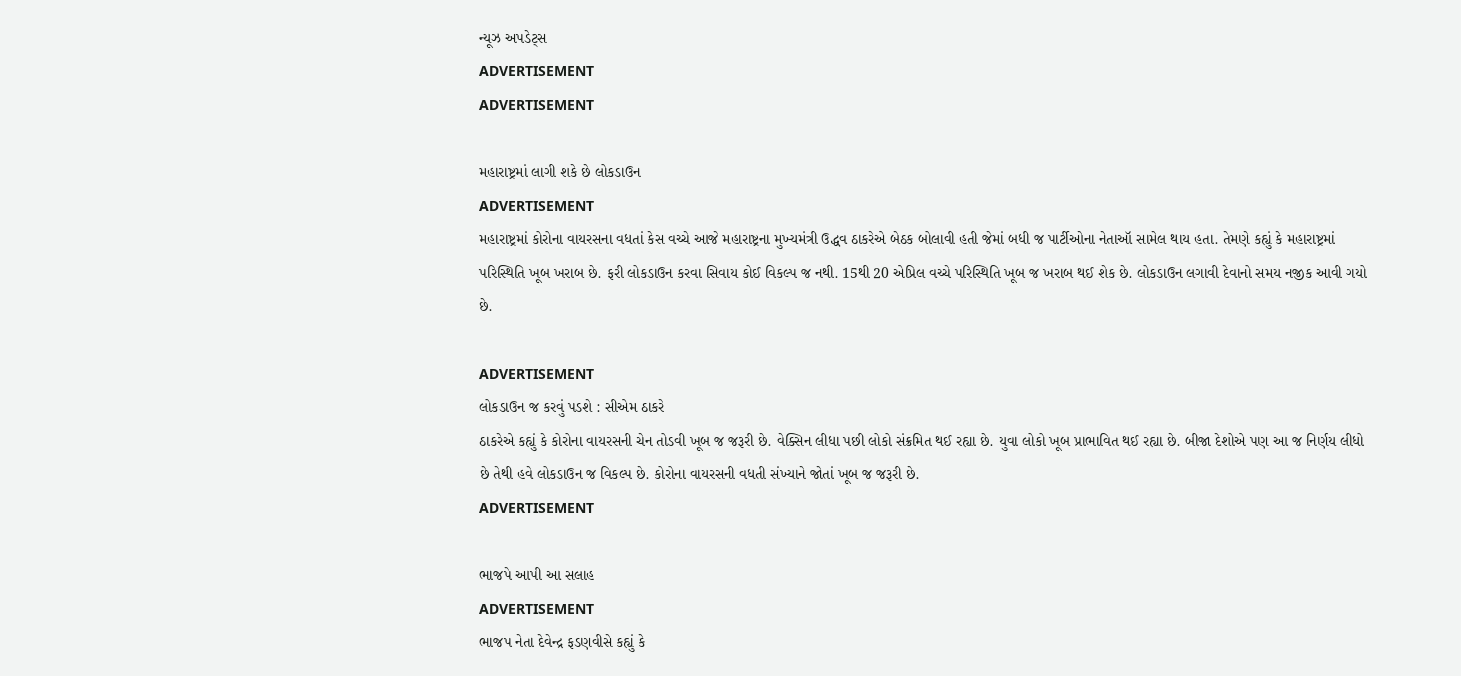ન્યૂઝ અપડેટ્સ
ADVERTISEMENT
ADVERTISEMENT

મહારાષ્ટ્રમાં લાગી શકે છે લોકડાઉન
ADVERTISEMENT
મહારાષ્ટ્રમાં કોરોના વાયરસના વધતાં કેસ વચ્ચે આજે મહારાષ્ટ્રના મુખ્યમંત્રી ઉદ્ધવ ઠાકરેએ બેઠક બોલાવી હતી જેમાં બધી જ પાર્ટીઓના નેતાઑ સામેલ થાય હતા. તેમણે કહ્યું કે મહારાષ્ટ્રમાં પરિસ્થિતિ ખૂબ ખરાબ છે. ફરી લોકડાઉન કરવા સિવાય કોઈ વિકલ્પ જ નથી. 15થી 20 એપ્રિલ વચ્ચે પરિસ્થિતિ ખૂબ જ ખરાબ થઈ શેક છે. લોકડાઉન લગાવી દેવાનો સમય નજીક આવી ગયો છે.

ADVERTISEMENT
લોકડાઉન જ કરવું પડશે : સીએમ ઠાકરે
ઠાકરેએ કહ્યું કે કોરોના વાયરસની ચેન તોડવી ખૂબ જ જરૂરી છે. વેક્સિન લીધા પછી લોકો સંક્રમિત થઈ રહ્યા છે. યુવા લોકો ખૂબ પ્રાભાવિત થઈ રહ્યા છે. બીજા દેશોએ પણ આ જ નિર્ણય લીધો છે તેથી હવે લોકડાઉન જ વિકલ્પ છે. કોરોના વાયરસની વધતી સંખ્યાને જોતાં ખૂબ જ જરૂરી છે.
ADVERTISEMENT

ભાજપે આપી આ સલાહ
ADVERTISEMENT
ભાજપ નેતા દેવેન્દ્ર ફડણવીસે કહ્યું કે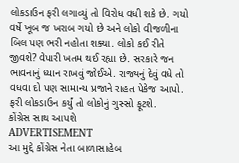લોકડાઉન ફરી લગાવ્યું તો વિરોધ વધી શકે છે. ગયો વર્ષે ખૂબ જ ખરાબ ગયો છે અને લોકો વીજળીના બિલ પણ ભરી નહોતા શક્યા. લોકો કઈ રીતે જીવશે? વેપારી ખતમ થઈ રહ્યા છે. સરકારે જન ભાવનાનું ધ્યાન રાખવું જોઈએ. રાજ્યનું દેવું વધે તો વધવા દો પણ સામાન્ય પ્રજાને રાહત પેકેજ આપો. ફરી લોકડાઉન કર્યું તો લોકોનું ગુસ્સો ફૂટશે.
કોંગ્રેસ સાથ આપશે
ADVERTISEMENT
આ મુદ્દે કોંગ્રેસ નેતા બાળાસાહેબ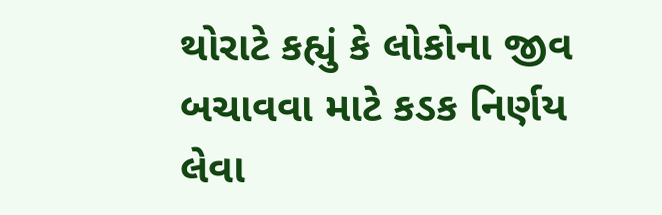થોરાટે કહ્યું કે લોકોના જીવ બચાવવા માટે કડક નિર્ણય લેવા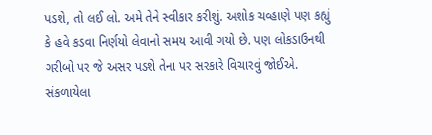પડશે, તો લઈ લો. અમે તેને સ્વીકાર કરીશું. અશોક ચવ્હાણે પણ કહ્યું કે હવે કડવા નિર્ણયો લેવાનો સમય આવી ગયો છે. પણ લોકડાઉનથી ગરીબો પર જે અસર પડશે તેના પર સરકારે વિચારવું જોઈએ.
સંકળાયેલા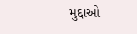મુદ્દાઓ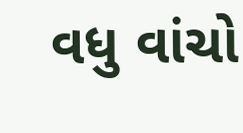વધુ વાંચો